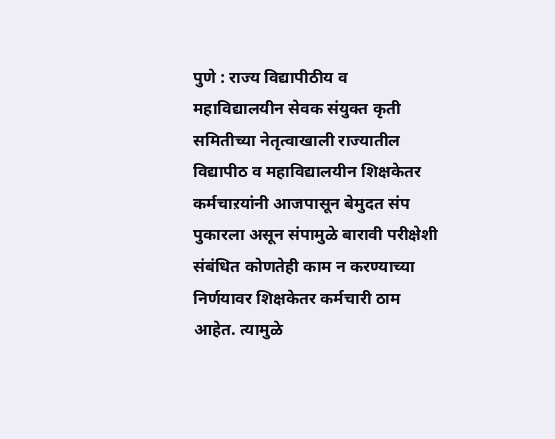पुणे : राज्य विद्यापीठीय व महाविद्यालयीन सेवक संयुक्त कृती समितीच्या नेतृत्वाखाली राज्यातील विद्यापीठ व महाविद्यालयीन शिक्षकेतर कर्मचाऱयांनी आजपासून बेमुदत संप पुकारला असून संपामुळे बारावी परीक्षेशी संबंधित कोणतेही काम न करण्याच्या निर्णयावर शिक्षकेतर कर्मचारी ठाम आहेत. त्यामुळे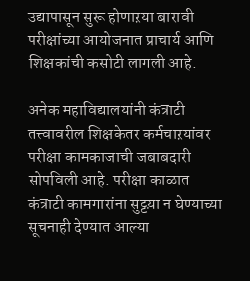उद्यापासून सुरू होणाऱया बारावी परीक्षांच्या आयोजनात प्राचार्य आणि शिक्षकांची कसोटी लागली आहे.

अनेक महाविद्यालयांनी कंत्राटी तत्त्वावरील शिक्षकेतर कर्मचाऱयांवर परीक्षा कामकाजाची जबाबदारी सोपविली आहे. परीक्षा काळात कंत्राटी कामगारांना सुट्टय़ा न घेण्याच्या सूचनाही देण्यात आल्या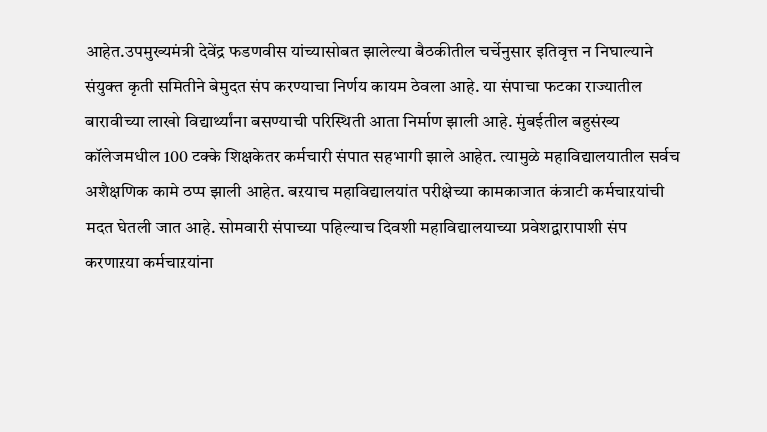आहेत.उपमुख्यमंत्री देवेंद्र फडणवीस यांच्यासोबत झालेल्या बैठकीतील चर्चेनुसार इतिवृत्त न निघाल्याने संयुक्त कृती समितीने बेमुदत संप करण्याचा निर्णय कायम ठेवला आहे. या संपाचा फटका राज्यातील बारावीच्या लाखो विद्यार्थ्यांना बसण्याची परिस्थिती आता निर्माण झाली आहे. मुंबईतील बहुसंख्य कॉलेजमधील 100 टक्के शिक्षकेतर कर्मचारी संपात सहभागी झाले आहेत. त्यामुळे महाविद्यालयातील सर्वच अशैक्षणिक कामे ठप्प झाली आहेत. बऱयाच महाविद्यालयांत परीक्षेच्या कामकाजात कंत्राटी कर्मचाऱयांची मदत घेतली जात आहे. सोमवारी संपाच्या पहिल्याच दिवशी महाविद्यालयाच्या प्रवेशद्वारापाशी संप करणाऱया कर्मचाऱयांना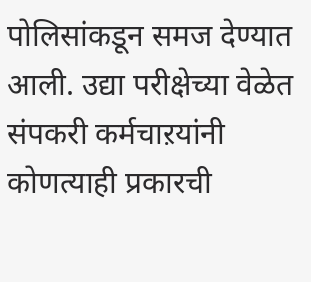पोलिसांकडून समज देण्यात आली. उद्या परीक्षेच्या वेळेत संपकरी कर्मचाऱयांनी कोणत्याही प्रकारची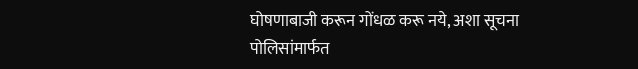घोषणाबाजी करून गोंधळ करू नये, अशा सूचना पोलिसांमार्फत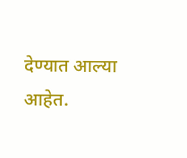देण्यात आल्या आहेत.